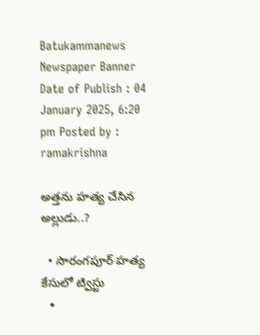Batukammanews
Newspaper Banner
Date of Publish : 04 January 2025, 6:20 pm Posted by : ramakrishna

అత్తను హత్య చేసిన అల్లుడు..?

  • సారంగపూర్ హత్య కేసులో ట్విస్టు
  •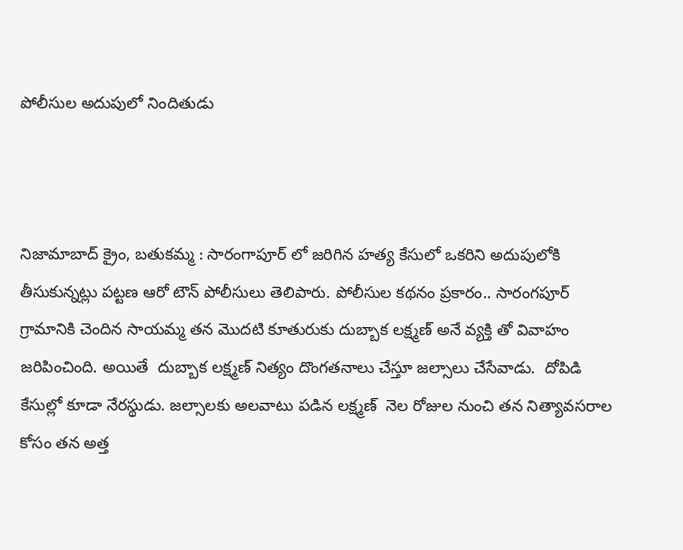పోలీసుల అదుపులో నిందితుడు



నిజామాబాద్ క్రైం, బతుకమ్మ : సారంగాపూర్ లో జరిగిన హత్య కేసులో ఒకరిని అదుపులోకి తీసుకున్నట్లు పట్టణ ఆరో టౌన్ పోలీసులు తెలిపారు. పోలీసుల కథనం ప్రకారం.. సారంగపూర్ గ్రామానికి చెందిన సాయమ్మ తన మొదటి కూతురుకు దుబ్బాక లక్ష్మణ్ అనే వ్యక్తి తో వివాహం జరిపించింది. అయితే  దుబ్బాక లక్ష్మణ్ నిత్యం దొంగతనాలు చేస్తూ జల్సాలు చేసేవాడు.  దోపిడి కేసుల్లో కూడా నేరస్థుడు. జల్సాలకు అలవాటు పడిన లక్ష్మణ్  నెల రోజుల నుంచి తన నిత్యావసరాల కోసం తన అత్త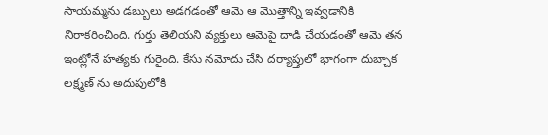సాయమ్మను డబ్బులు అడగడంతో ఆమె ఆ మొత్తాన్ని ఇవ్వడానికి నిరాకరించింది. గుర్తు తెలియని వ్యక్తులు ఆమెపై దాడి చేయడంతో ఆమె తన ఇంట్లోనే హత్యకు గురైంది. కేసు నమోదు చేసి దర్యాప్తులో భాగంగా దుబ్చాక లక్ష్మణ్ ను అదుపులోకి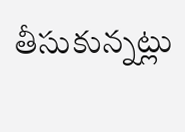తీసుకున్నట్లు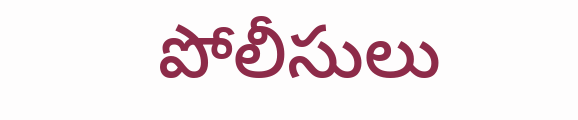పోలీసులు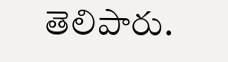తెలిపారు.